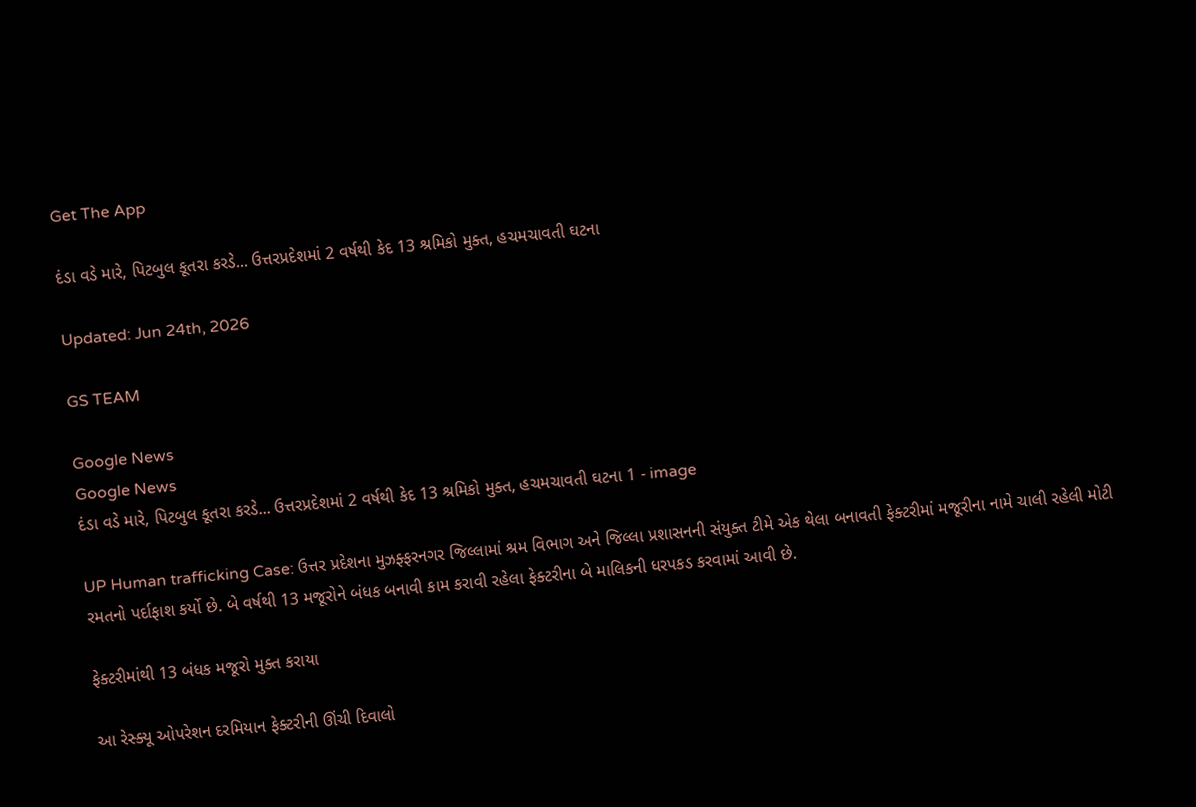Get The App

દંડા વડે મારે, પિટબુલ કૂતરા કરડે... ઉત્તરપ્રદેશમાં 2 વર્ષથી કેદ 13 શ્રમિકો મુક્ત, હચમચાવતી ઘટના

Updated: Jun 24th, 2026

GS TEAM

Google News
Google News
દંડા વડે મારે, પિટબુલ કૂતરા કરડે... ઉત્તરપ્રદેશમાં 2 વર્ષથી કેદ 13 શ્રમિકો મુક્ત, હચમચાવતી ઘટના 1 - image

UP Human trafficking Case: ઉત્તર પ્રદેશના મુઝફ્ફરનગર જિલ્લામાં શ્રમ વિભાગ અને જિલ્લા પ્રશાસનની સંયુક્ત ટીમે એક થેલા બનાવતી ફેક્ટરીમાં મજૂરીના નામે ચાલી રહેલી મોટી રમતનો પર્દાફાશ કર્યો છે. બે વર્ષથી 13 મજૂરોને બંધક બનાવી કામ કરાવી રહેલા ફેક્ટરીના બે માલિકની ધરપકડ કરવામાં આવી છે.

ફેક્ટરીમાંથી 13 બંધક મજૂરો મુક્ત કરાયા

આ રેસ્ક્યૂ ઓપરેશન દરમિયાન ફેક્ટરીની ઊંચી દિવાલો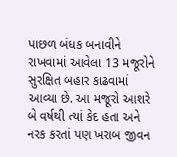પાછળ બંધક બનાવીને રાખવામાં આવેલા 13 મજૂરોને સુરક્ષિત બહાર કાઢવામાં આવ્યા છે. આ મજૂરો આશરે બે વર્ષથી ત્યાં કેદ હતા અને નરક કરતાં પણ ખરાબ જીવન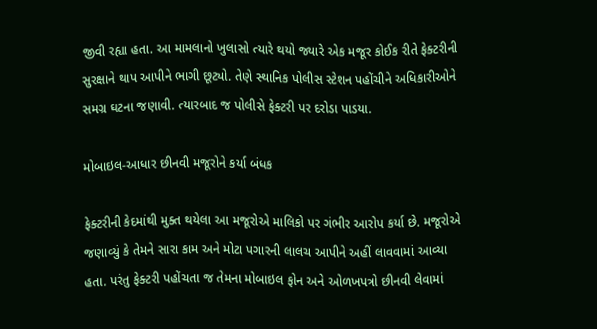જીવી રહ્યા હતા. આ મામલાનો ખુલાસો ત્યારે થયો જ્યારે એક મજૂર કોઈક રીતે ફેક્ટરીની સુરક્ષાને થાપ આપીને ભાગી છૂટ્યો. તેણે સ્થાનિક પોલીસ સ્ટેશન પહોંચીને અધિકારીઓને સમગ્ર ઘટના જણાવી. ત્યારબાદ જ પોલીસે ફેક્ટરી પર દરોડા પાડયા.

મોબાઇલ-આધાર છીનવી મજૂરોને કર્યા બંધક

ફેક્ટરીની કેદમાંથી મુક્ત થયેલા આ મજૂરોએ માલિકો પર ગંભીર આરોપ કર્યા છે. મજૂરોએ જણાવ્યું કે તેમને સારા કામ અને મોટા પગારની લાલચ આપીને અહીં લાવવામાં આવ્યા હતા. પરંતુ ફેક્ટરી પહોંચતા જ તેમના મોબાઇલ ફોન અને ઓળખપત્રો છીનવી લેવામાં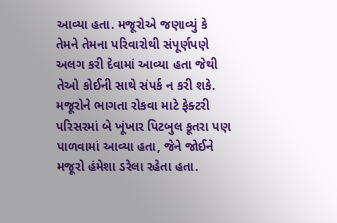આવ્યા હતા. મજૂરોએ જણાવ્યું કે તેમને તેમના પરિવારોથી સંપૂર્ણપણે અલગ કરી દેવામાં આવ્યા હતા જેથી તેઓ કોઈની સાથે સંપર્ક ન કરી શકે. મજૂરોને ભાગતા રોકવા માટે ફેક્ટરી પરિસરમાં બે ખૂંખાર પિટબુલ કૂતરા પણ પાળવામાં આવ્યા હતા, જેને જોઈને મજૂરો હંમેશા ડરેલા રહેતા હતા.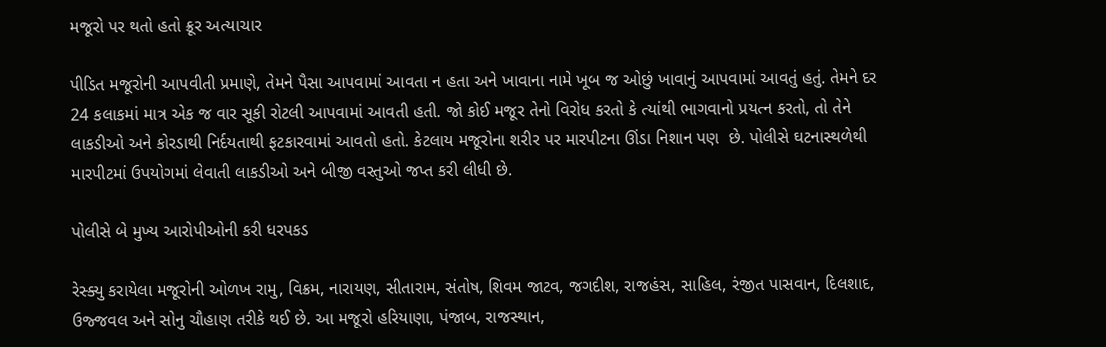મજૂરો પર થતો હતો ક્રૂર અત્યાચાર

પીડિત મજૂરોની આપવીતી પ્રમાણે, તેમને પૈસા આપવામાં આવતા ન હતા અને ખાવાના નામે ખૂબ જ ઓછું ખાવાનું આપવામાં આવતું હતું. તેમને દર 24 કલાકમાં માત્ર એક જ વાર સૂકી રોટલી આપવામાં આવતી હતી. જો કોઈ મજૂર તેનો વિરોધ કરતો કે ત્યાંથી ભાગવાનો પ્રયત્ન કરતો, તો તેને લાકડીઓ અને કોરડાથી નિર્દયતાથી ફટકારવામાં આવતો હતો. કેટલાય મજૂરોના શરીર પર મારપીટના ઊંડા નિશાન પણ  છે. પોલીસે ઘટનાસ્થળેથી મારપીટમાં ઉપયોગમાં લેવાતી લાકડીઓ અને બીજી વસ્તુઓ જપ્ત કરી લીધી છે.

પોલીસે બે મુખ્ય આરોપીઓની કરી ધરપકડ

રેસ્ક્યુ કરાયેલા મજૂરોની ઓળખ રામુ, વિક્રમ, નારાયણ, સીતારામ, સંતોષ, શિવમ જાટવ, જગદીશ, રાજહંસ, સાહિલ, રંજીત પાસવાન, દિલશાદ, ઉજ્જવલ અને સોનુ ચૌહાણ તરીકે થઈ છે. આ મજૂરો હરિયાણા, પંજાબ, રાજસ્થાન,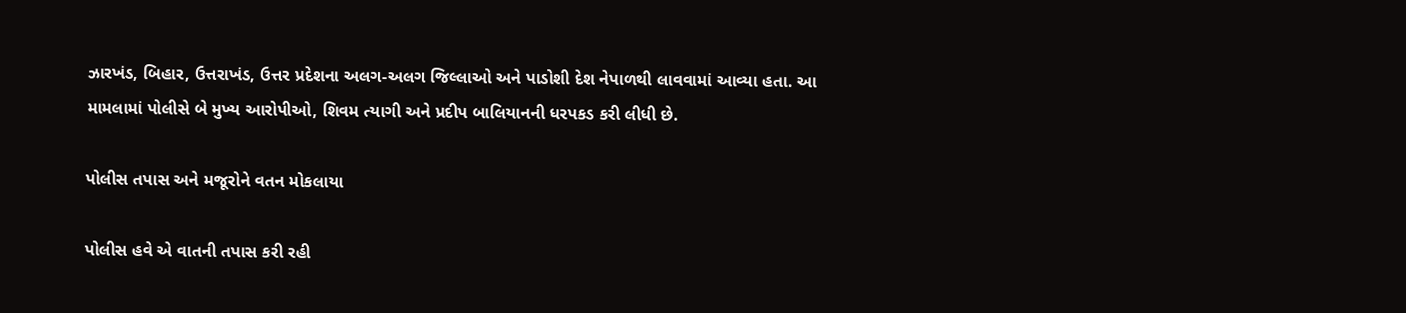ઝારખંડ, બિહાર, ઉત્તરાખંડ, ઉત્તર પ્રદેશના અલગ-અલગ જિલ્લાઓ અને પાડોશી દેશ નેપાળથી લાવવામાં આવ્યા હતા. આ મામલામાં પોલીસે બે મુખ્ય આરોપીઓ, શિવમ ત્યાગી અને પ્રદીપ બાલિયાનની ધરપકડ કરી લીધી છે.

પોલીસ તપાસ અને મજૂરોને વતન મોકલાયા

પોલીસ હવે એ વાતની તપાસ કરી રહી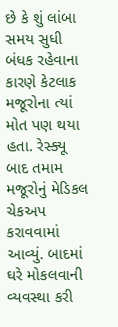છે કે શું લાંબા સમય સુધી બંધક રહેવાના કારણે કેટલાક મજૂરોના ત્યાં મોત પણ થયા હતા. રેસ્ક્યૂ બાદ તમામ મજૂરોનું મેડિકલ ચેકઅપ કરાવવામાં આવ્યું. બાદમાં ઘરે મોકલવાની વ્યવસ્થા કરી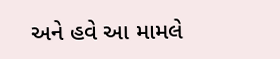અને હવે આ મામલે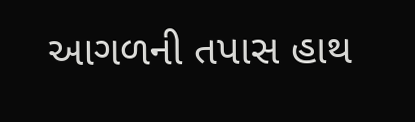આગળની તપાસ હાથ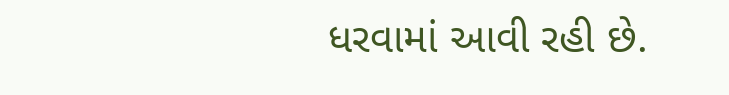ધરવામાં આવી રહી છે.